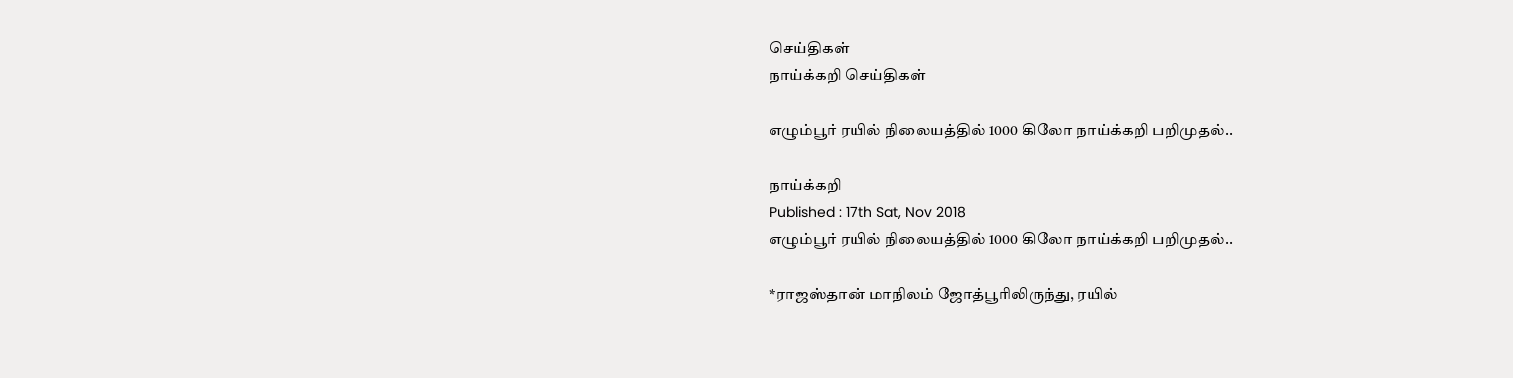செய்திகள்
நாய்க்கறி செய்திகள்

எழும்பூர் ரயில் நிலையத்தில் 1000 கிலோ நாய்க்கறி பறிமுதல்..

நாய்க்கறி
Published : 17th Sat, Nov 2018
எழும்பூர் ரயில் நிலையத்தில் 1000 கிலோ நாய்க்கறி பறிமுதல்..

*ராஜஸ்தான் மாநிலம் ஜோத்பூரிலிருந்து, ரயில்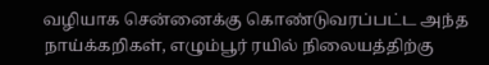வழியாக சென்னைக்கு கொண்டுவரப்பட்ட அந்த நாய்க்கறிகள், எழும்பூர் ரயில் நிலையத்திற்கு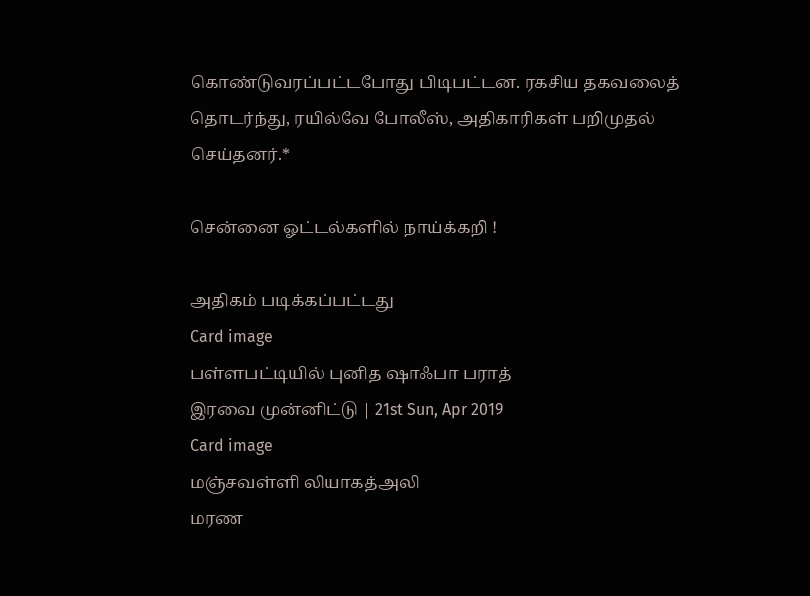கொண்டுவரப்பட்டபோது பிடிபட்டன. ரகசிய தகவலைத் தொடர்ந்து, ரயில்வே போலீஸ், அதிகாரிகள் பறிமுதல் செய்தனர்.*

சென்னை ஓட்டல்களில் நாய்க்கறி !

அதிகம் படிக்கப்பட்டது
Card image
பள்ளபட்டியில் புனித ஷாஃபா பராத்
இரவை முன்னிட்டு | 21st Sun, Apr 2019
Card image
மஞ்சவள்ளி லியாகத்அலி
மரண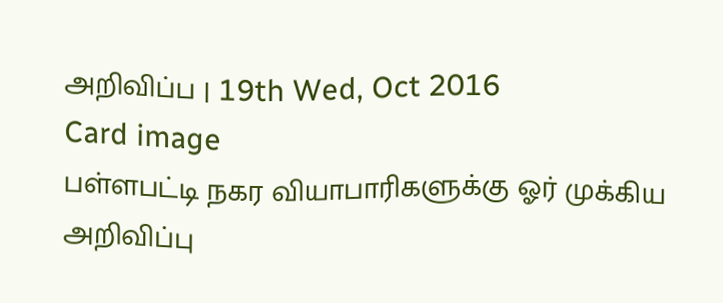அறிவிப்ப | 19th Wed, Oct 2016
Card image
பள்ளபட்டி நகர வியாபாரிகளுக்கு ஓர் முக்கிய அறிவிப்பு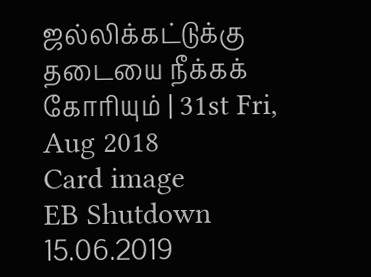ஜல்லிக்கட்டுக்கு தடையை நீக்கக் கோரியும் | 31st Fri, Aug 2018
Card image
EB Shutdown 15.06.2019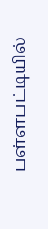பள்ளபட்டியில்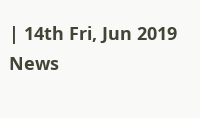| 14th Fri, Jun 2019
News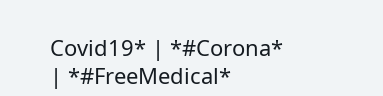Covid19* | *#Corona* | *#FreeMedical*